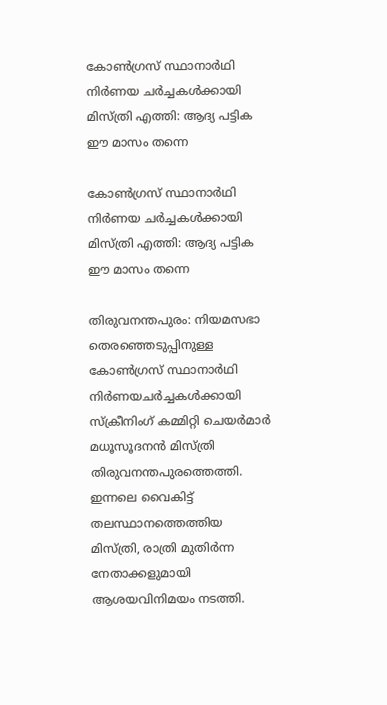കോണ്‍ഗ്രസ് സ്ഥാനാര്‍ഥി നിര്‍ണയ ചര്‍ച്ചകള്‍ക്കായി മിസ്ത്രി എത്തി: ആദ്യ പട്ടിക ഈ മാസം തന്നെ

കോണ്‍ഗ്രസ് സ്ഥാനാര്‍ഥി നിര്‍ണയ ചര്‍ച്ചകള്‍ക്കായി മിസ്ത്രി എത്തി: ആദ്യ പട്ടിക ഈ മാസം തന്നെ

തിരുവനന്തപുരം: നിയമസഭാ തെരഞ്ഞെടുപ്പിനുള്ള കോണ്‍ഗ്രസ് സ്ഥാനാര്‍ഥി നിര്‍ണയചര്‍ച്ചകള്‍ക്കായി സ്‌ക്രീനിംഗ് കമ്മിറ്റി ചെയര്‍മാര്‍ മധൂസൂദനന്‍ മിസ്ത്രി തിരുവനന്തപുരത്തെത്തി. ഇന്നലെ വൈകിട്ട് തലസ്ഥാനത്തെത്തിയ മിസ്ത്രി, രാത്രി മുതിര്‍ന്ന നേതാക്കളുമായി ആശയവിനിമയം നടത്തി.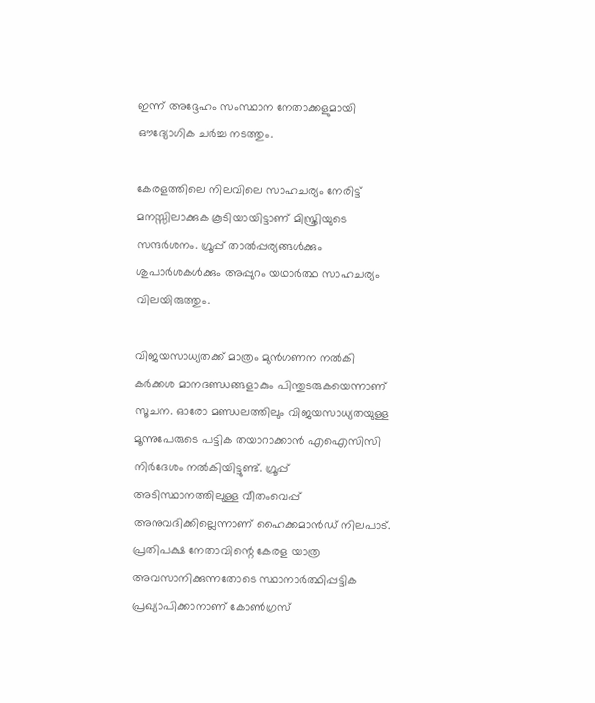ഇന്ന് അദ്ദേഹം സംസ്ഥാന നേതാക്കളുമായി ഔദ്യോഗിക ചര്‍ച്ച നടത്തും.

കേരളത്തിലെ നിലവിലെ സാഹചര്യം നേരിട്ട് മനസ്സിലാക്കുക കൂടിയായിട്ടാണ് മിസ്ത്രിയുടെ സന്ദര്‍ശനം. ഗ്രൂപ്പ് താല്‍പ്പര്യങ്ങള്‍ക്കും ശുപാര്‍ശകള്‍ക്കും അപ്പുറം യഥാര്‍ത്ഥ സാഹചര്യം വിലയിരുത്തും.

വിജയസാധ്യതക്ക് മാത്രം മുന്‍ഗണന നല്‍കി കര്‍ക്കശ മാനദണ്ഡങ്ങളാകും പിന്തുടരുകയെന്നാണ് സൂചന. ഓരോ മണ്ഡലത്തിലും വിജയസാധ്യതയുള്ള മൂന്നുപേരുടെ പട്ടിക തയാറാക്കാന്‍ എഐസിസി നിര്‍ദേശം നല്‍കിയിട്ടുണ്ട്. ഗ്രൂപ്പ് അടിസ്ഥാനത്തിലുള്ള വീതംവെപ്പ് അനുവദിക്കില്ലെന്നാണ് ഹൈക്കമാന്‍ഡ് നിലപാട്. പ്രതിപക്ഷ നേതാവിന്റെ കേരള യാത്ര അവസാനിക്കുന്നതോടെ സ്ഥാനാര്‍ത്ഥിപ്പട്ടിക പ്രഖ്യാപിക്കാനാണ് കോണ്‍ഗ്രസ്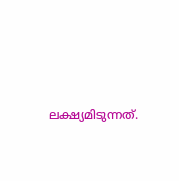ലക്ഷ്യമിടുന്നത്.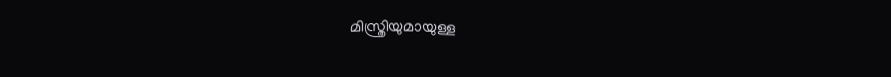മിസ്ത്രിയുമായുള്ള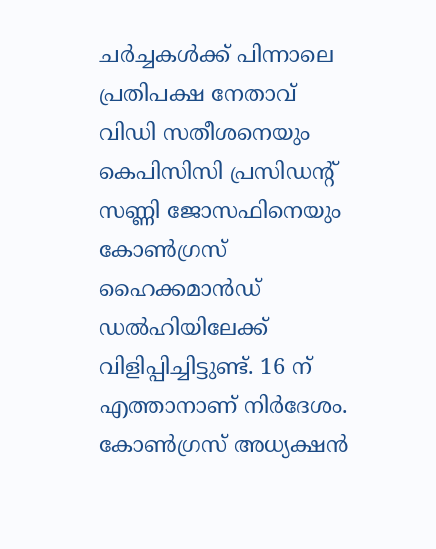ചര്‍ച്ചകള്‍ക്ക് പിന്നാലെ പ്രതിപക്ഷ നേതാവ് വിഡി സതീശനെയും കെപിസിസി പ്രസിഡന്റ് സണ്ണി ജോസഫിനെയും കോണ്‍ഗ്രസ് ഹൈക്കമാന്‍ഡ് ഡല്‍ഹിയിലേക്ക് വിളിപ്പിച്ചിട്ടുണ്ട്. 16 ന് എത്താനാണ് നിര്‍ദേശം. കോണ്‍ഗ്രസ് അധ്യക്ഷന്‍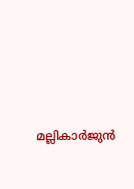മല്ലികാര്‍ജുന്‍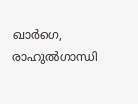ഖാര്‍ഗെ, രാഹുല്‍ഗാന്ധി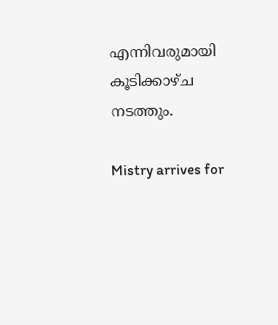എന്നിവരുമായി കൂടിക്കാഴ്ച നടത്തും.

Mistry arrives for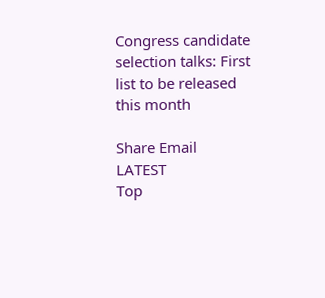Congress candidate selection talks: First list to be released this month

Share Email
LATEST
Top